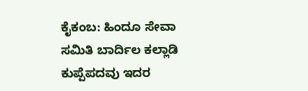ಕೈಕಂಬ: ಹಿಂದೂ ಸೇವಾ ಸಮಿತಿ ಬಾರ್ದಿಲ ಕಲ್ಲಾಡಿ ಕುಪ್ಪೆಪದವು ಇದರ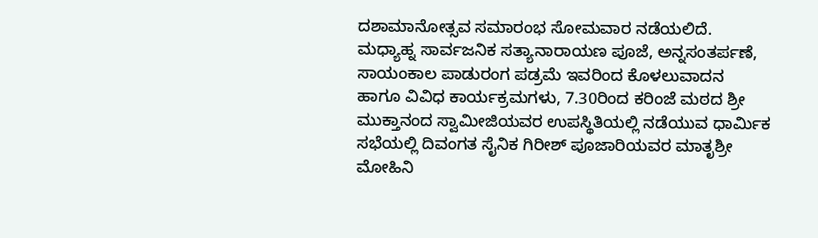ದಶಾಮಾನೋತ್ಸವ ಸಮಾರಂಭ ಸೋಮವಾರ ನಡೆಯಲಿದೆ. ಮಧ್ಯಾಹ್ನ ಸಾರ್ವಜನಿಕ ಸತ್ಯಾನಾರಾಯಣ ಪೂಜೆ, ಅನ್ನಸಂತರ್ಪಣೆ, ಸಾಯಂಕಾಲ ಪಾಡುರಂಗ ಪಡ್ರಮೆ ಇವರಿಂದ ಕೊಳಲುವಾದನ ಹಾಗೂ ವಿವಿಧ ಕಾರ್ಯಕ್ರಮಗಳು, 7.30ರಿಂದ ಕರಿಂಜೆ ಮಠದ ಶ್ರೀ ಮುಕ್ತಾನಂದ ಸ್ವಾಮೀಜಿಯವರ ಉಪಸ್ಥಿತಿಯಲ್ಲಿ ನಡೆಯುವ ಧಾರ್ಮಿಕ ಸಭೆಯಲ್ಲಿ ದಿವಂಗತ ಸೈನಿಕ ಗಿರೀಶ್ ಪೂಜಾರಿಯವರ ಮಾತೃಶ್ರೀ ಮೋಹಿನಿ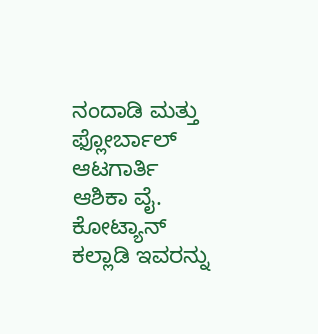ನಂದಾಡಿ ಮತ್ತು ಫ್ಲೋರ್ಬಾಲ್ ಆಟಗಾರ್ತಿ ಆಶಿಕಾ ವೈ. ಕೋಟ್ಯಾನ್ ಕಲ್ಲಾಡಿ ಇವರನ್ನು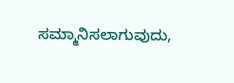ಸಮ್ಮಾನಿಸಲಾಗುವುದು,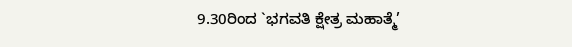9.30ರಿಂದ `ಭಗವತಿ ಕ್ಷೇತ್ರ ಮಹಾತ್ಮೆ’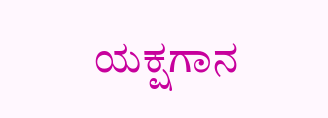ಯಕ್ಷಗಾನ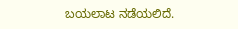ಬಯಲಾಟ ನಡೆಯಲಿದೆ.